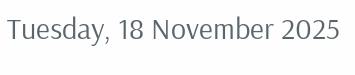Tuesday, 18 November 2025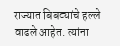राज्यात बिबट्यांचे हल्ले वाढले आहेत. त्यांना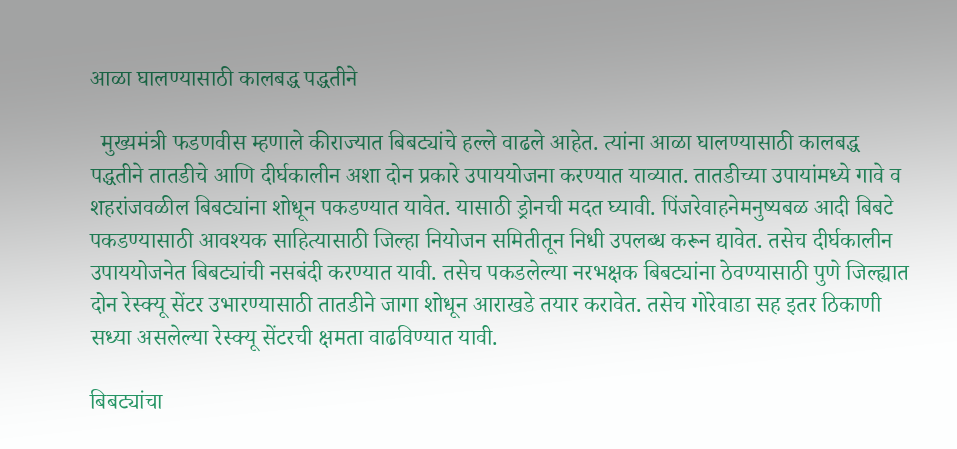आळा घालण्यासाठी कालबद्ध पद्धतीने

  मुख्यमंत्री फडणवीस म्हणाले कीराज्यात बिबट्यांचे हल्ले वाढले आहेत. त्यांना आळा घालण्यासाठी कालबद्ध पद्धतीने तातडीचे आणि दीर्घकालीन अशा दोन प्रकारे उपाययोजना करण्यात याव्यात. तातडीच्या उपायांमध्ये गावे व शहरांजवळील बिबट्यांना शोधून पकडण्यात यावेत. यासाठी ड्रोनची मदत घ्यावी. पिंजरेवाहनेमनुष्यबळ आदी बिबटे पकडण्यासाठी आवश्यक साहित्यासाठी जिल्हा नियोजन समितीतून निधी उपलब्ध करून द्यावेत. तसेच दीर्घकालीन उपाययोजनेत बिबट्यांची नसबंदी करण्यात यावी. तसेच पकडलेल्या नरभक्षक बिबट्यांना ठेवण्यासाठी पुणे जिल्ह्यात दोन रेस्क्यू सेंटर उभारण्यासाठी तातडीने जागा शोधून आराखडे तयार करावेत. तसेच गोरेवाडा सह इतर ठिकाणी सध्या असलेल्या रेस्क्यू सेंटरची क्षमता वाढविण्यात यावी.

बिबट्यांचा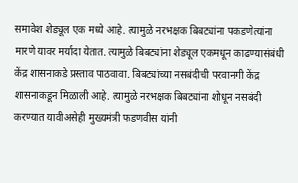समावेश शेड्यूल एक मध्ये आहे. त्यामुळे नरभक्षक बिबट्यांना पकडणेत्यांना मारणे यावर मर्यादा येतात. त्यामुळे बिबट्यांना शेड्यूल एकमधून काढण्यासंबंधी केंद्र शासनाकडे प्रस्ताव पाठवावा. बिबट्यांच्या नसबंदीची परवानगी केंद्र शासनाकडून मिळाली आहे. त्यामुळे नरभक्षक बिबट्यांना शोधून नसबंदी करण्यात यावीअसेही मुख्यमंत्री फडणवीस यांनी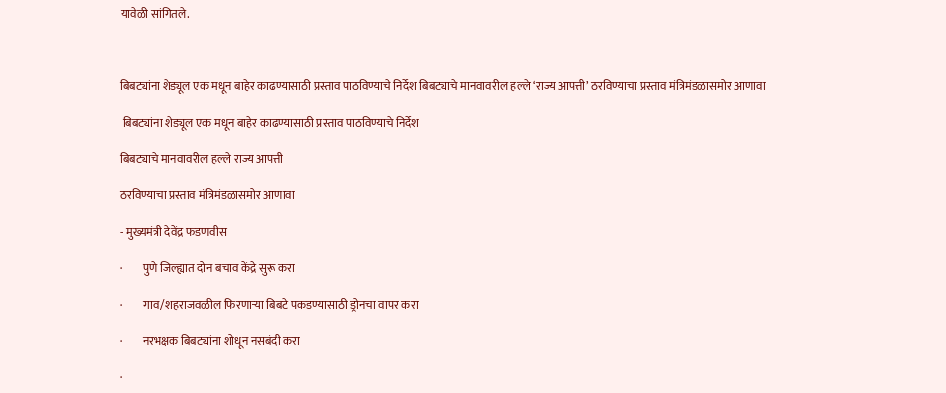यावेळी सांगितले.



बिबट्यांना शेड्यूल एक मधून बाहेर काढण्यासाठी प्रस्ताव पाठविण्याचे निर्देश बिबट्याचे मानवावरील हल्ले ‘राज्य आपत्ती’ ठरविण्याचा प्रस्ताव मंत्रिमंडळासमोर आणावा

 बिबट्यांना शेड्यूल एक मधून बाहेर काढण्यासाठी प्रस्ताव पाठविण्याचे निर्देश

बिबट्याचे मानवावरील हल्ले राज्य आपत्ती

ठरविण्याचा प्रस्ताव मंत्रिमंडळासमोर आणावा

- मुख्यमंत्री देवेंद्र फडणवीस

·         पुणे जिल्ह्यात दोन बचाव केंद्रे सुरू करा

·         गाव/शहराजवळील फिरणाऱ्या बिबटे पकडण्यासाठी ड्रोनचा वापर करा

·         नरभक्षक बिबट्यांना शोधून नसबंदी करा

·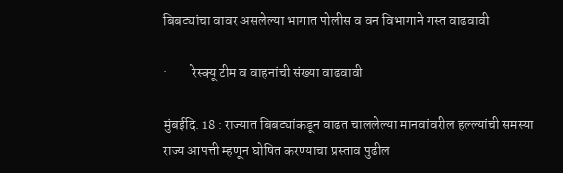बिबट्यांचा वावर असलेल्या भागात पोलीस व वन विभागाने गस्त वाढवावी

·         रेस्क्यू टीम व वाहनांची संख्या वाढवावी

मुंबईदि. 18 : राज्यात बिबट्यांकडून वाढत चाललेल्या मानवांवरील हल्ल्यांची समस्या राज्य आपत्ती म्हणून घोषित करण्याचा प्रस्ताव पुढील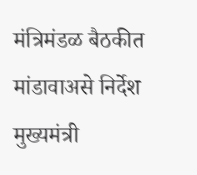मंत्रिमंडळ बैठकीत मांडावाअसे निर्देश मुख्यमंत्री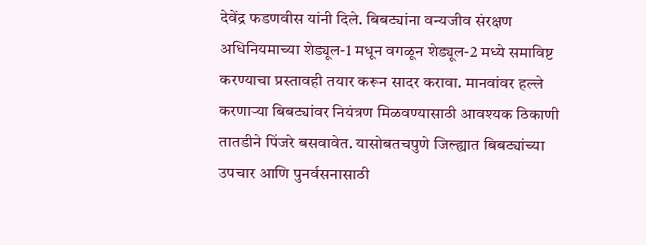देवेंद्र फडणवीस यांनी दिले. बिबट्यांना वन्यजीव संरक्षण अधिनियमाच्या शेड्यूल-1 मधून वगळून शेड्यूल-2 मध्ये समाविष्ट करण्याचा प्रस्तावही तयार करून सादर करावा. मानवांवर हल्ले करणाऱ्या बिबट्यांवर नियंत्रण मिळवण्यासाठी आवश्यक ठिकाणी तातडीने पिंजरे बसवावेत. यासोबतचपुणे जिल्ह्यात बिबट्यांच्या उपचार आणि पुनर्वसनासाठी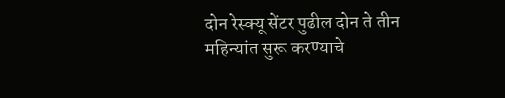दोन रेस्क्यू सेंटर पुढील दोन ते तीन महिन्यांत सुरू करण्याचे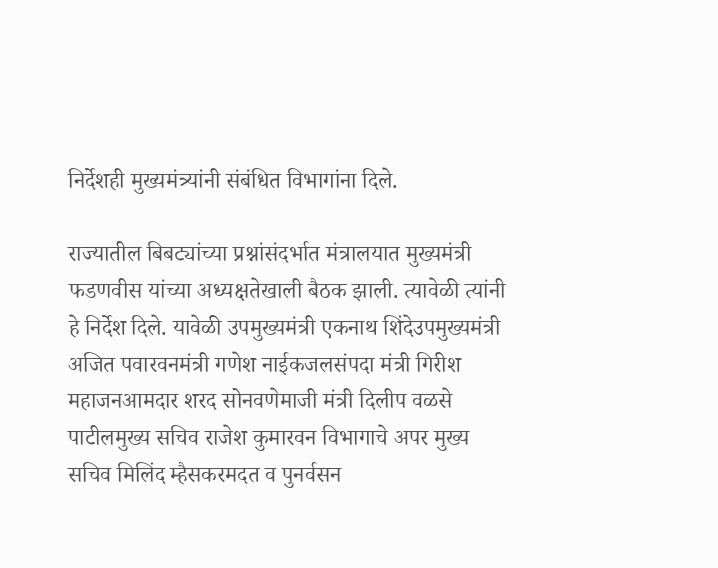निर्देशही मुख्यमंत्र्यांनी संबंधित विभागांना दिले.

राज्यातील बिबट्यांच्या प्रश्नांसंदर्भात मंत्रालयात मुख्यमंत्री फडणवीस यांच्या अध्यक्षतेखाली बैठक झाली. त्यावेळी त्यांनी हे निर्देश दिले. यावेळी उपमुख्यमंत्री एकनाथ शिंदेउपमुख्यमंत्री अजित पवारवनमंत्री गणेश नाईकजलसंपदा मंत्री गिरीश महाजनआमदार शरद सोनवणेमाजी मंत्री दिलीप वळसे पाटीलमुख्य सचिव राजेश कुमारवन विभागाचे अपर मुख्य सचिव मिलिंद म्हैसकरमदत व पुनर्वसन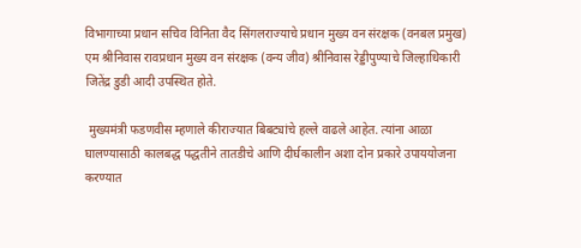विभागाच्या प्रधान सचिव विनिता वैद सिंगलराज्याचे प्रधान मुख्य वन संरक्षक (वनबल प्रमुख) एम श्रीनिवास रावप्रधान मुख्य वन संरक्षक (वन्य जीव) श्रीनिवास रेड्डीपुण्याचे जिल्हाधिकारी जितेंद्र डुडी आदी उपस्थित होते.

 मुख्यमंत्री फडणवीस म्हणाले कीराज्यात बिबट्यांचे हल्ले वाढले आहेत. त्यांना आळा घालण्यासाठी कालबद्ध पद्धतीने तातडीचे आणि दीर्घकालीन अशा दोन प्रकारे उपाययोजना करण्यात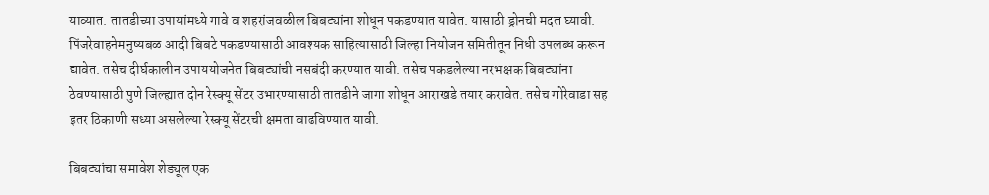याव्यात. तातडीच्या उपायांमध्ये गावे व शहरांजवळील बिबट्यांना शोधून पकडण्यात यावेत. यासाठी ड्रोनची मदत घ्यावी. पिंजरेवाहनेमनुष्यबळ आदी बिबटे पकडण्यासाठी आवश्यक साहित्यासाठी जिल्हा नियोजन समितीतून निधी उपलब्ध करून द्यावेत. तसेच दीर्घकालीन उपाययोजनेत बिबट्यांची नसबंदी करण्यात यावी. तसेच पकडलेल्या नरभक्षक बिबट्यांना ठेवण्यासाठी पुणे जिल्ह्यात दोन रेस्क्यू सेंटर उभारण्यासाठी तातडीने जागा शोधून आराखडे तयार करावेत. तसेच गोरेवाडा सह इतर ठिकाणी सध्या असलेल्या रेस्क्यू सेंटरची क्षमता वाढविण्यात यावी.

बिबट्यांचा समावेश शेड्यूल एक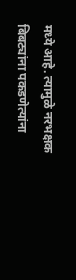मध्ये आहे. त्यामुळे नरभक्षक बिबट्यांना पकडणेत्यांना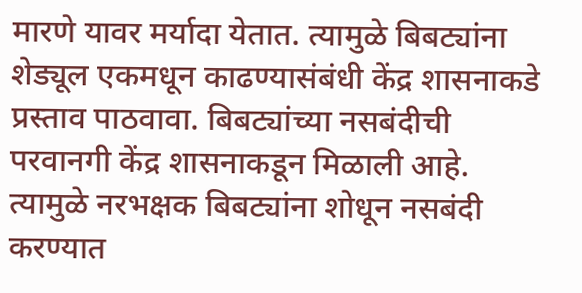मारणे यावर मर्यादा येतात. त्यामुळे बिबट्यांना शेड्यूल एकमधून काढण्यासंबंधी केंद्र शासनाकडे प्रस्ताव पाठवावा. बिबट्यांच्या नसबंदीची परवानगी केंद्र शासनाकडून मिळाली आहे. त्यामुळे नरभक्षक बिबट्यांना शोधून नसबंदी करण्यात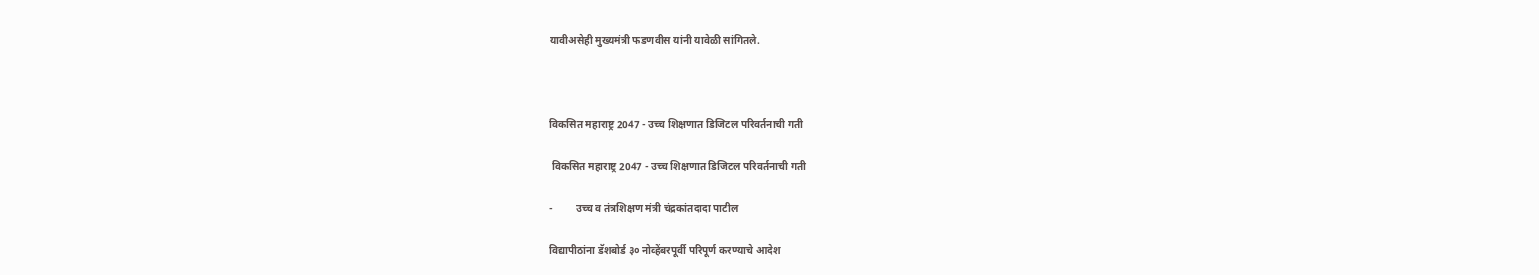यावीअसेही मुख्यमंत्री फडणवीस यांनी यावेळी सांगितले.



विकसित महाराष्ट्र 2047 - उच्च शिक्षणात डिजिटल परिवर्तनाची गती

 विकसित महाराष्ट्र 2047 - उच्च शिक्षणात डिजिटल परिवर्तनाची गती

-         उच्च व तंत्रशिक्षण मंत्री चंद्रकांतदादा पाटील

विद्यापीठांना डॅशबोर्ड ३० नोव्हेंबरपूर्वी परिपूर्ण करण्याचे आदेश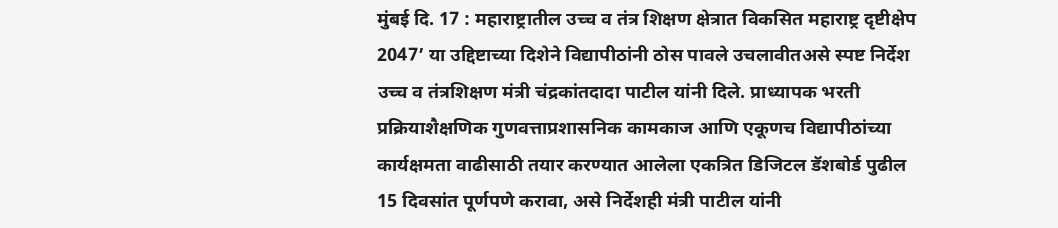मुंबई दि. 17 : महाराष्ट्रातील उच्च व तंत्र शिक्षण क्षेत्रात विकसित महाराष्ट्र दृष्टीक्षेप 2047’ या उद्दिष्टाच्या दिशेने विद्यापीठांनी ठोस पावले उचलावीतअसे स्पष्ट निर्देश उच्च व तंत्रशिक्षण मंत्री चंद्रकांतदादा पाटील यांनी दिले. प्राध्यापक भरती प्रक्रियाशैक्षणिक गुणवत्ताप्रशासनिक कामकाज आणि एकूणच विद्यापीठांच्या कार्यक्षमता वाढीसाठी तयार करण्यात आलेला एकत्रित डिजिटल डॅशबोर्ड पुढील 15 दिवसांत पूर्णपणे करावा, असे निर्देशही मंत्री पाटील यांनी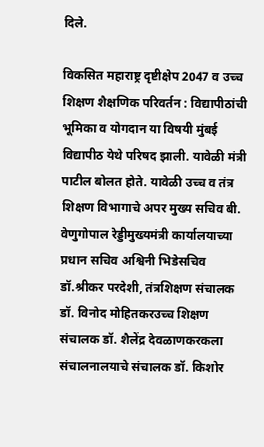दिले.

विकसित महाराष्ट्र दृष्टीक्षेप 2047 व उच्च शिक्षण शैक्षणिक परिवर्तन : विद्यापीठांची भूमिका व योगदान या विषयी मुंबई विद्यापीठ येथे परिषद झाली. यावेळी मंत्री पाटील बोलत होते. यावेळी उच्च व तंत्र शिक्षण विभागाचे अपर मुख्य सचिव बी. वेणुगोपाल रेड्डीमुख्यमंत्री कार्यालयाच्या प्रधान सचिव अश्विनी भिडेसचिव डॉ.श्रीकर परदेशी, तंत्रशिक्षण संचालक डॉ. विनोद मोहितकरउच्च शिक्षण संचालक डॉ. शैलेंद्र देवळाणकरकला संचालनालयाचे संचालक डॉ. किशोर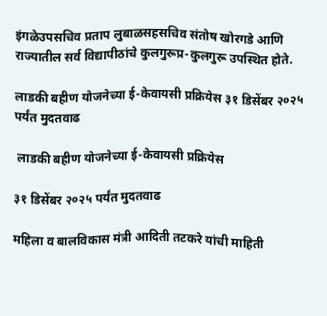इंगळेउपसचिव प्रताप लुबाळसहसचिव संतोष खोरगडे आणि राज्यातील सर्व विद्यापीठांचे कुलगुरूप्र-कुलगुरू उपस्थित होते.

लाडकी बहीण योजनेच्या ई-केवायसी प्रक्रियेस ३१ डिसेंबर २०२५ पर्यंत मुदतवाढ

 लाडकी बहीण योजनेच्या ई-केवायसी प्रक्रियेस

३१ डिसेंबर २०२५ पर्यंत मुदतवाढ

महिला व बालविकास मंत्री आदिती तटकरे यांची माहिती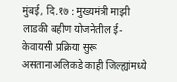मुंबई, दि.१७ : मुख्यमंत्री माझी लाडकी बहीण योजनेतील ई-केवायसी प्रक्रिया सुरू असतानाअलिकडे काही जिल्ह्यांमध्ये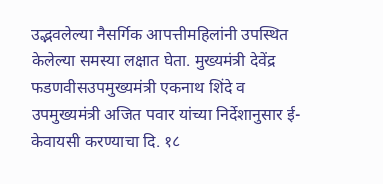उद्भवलेल्या नैसर्गिक आपत्तीमहिलांनी उपस्थित केलेल्या समस्या लक्षात घेता. मुख्यमंत्री देवेंद्र फडणवीसउपमुख्यमंत्री एकनाथ शिंदे व उपमुख्यमंत्री अजित पवार यांच्या निर्देशानुसार ई-केवायसी करण्याचा दि. १८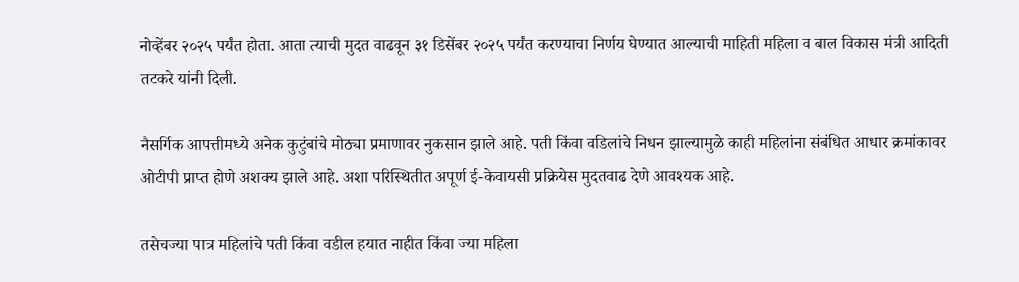नोव्हेंबर २०२५ पर्यंत होता. आता त्याची मुदत वाढवून ३१ डिसेंबर २०२५ पर्यंत करण्याचा निर्णय घेण्यात आल्याची माहिती महिला व बाल विकास मंत्री आदिती तटकरे यांनी दिली.

नैसर्गिक आपत्तीमध्ये अनेक कुटुंबांचे मोठ्या प्रमाणावर नुकसान झाले आहे. पती किंवा वडिलांचे निधन झाल्यामुळे काही महिलांना संबंधित आधार क्रमांकावर ओटीपी प्राप्त होणे अशक्य झाले आहे. अशा परिस्थितीत अपूर्ण ई-केवायसी प्रक्रियेस मुदतवाढ देणे आवश्यक आहे.

तसेचज्या पात्र महिलांचे पती किंवा वडील हयात नाहीत किंवा ज्या महिला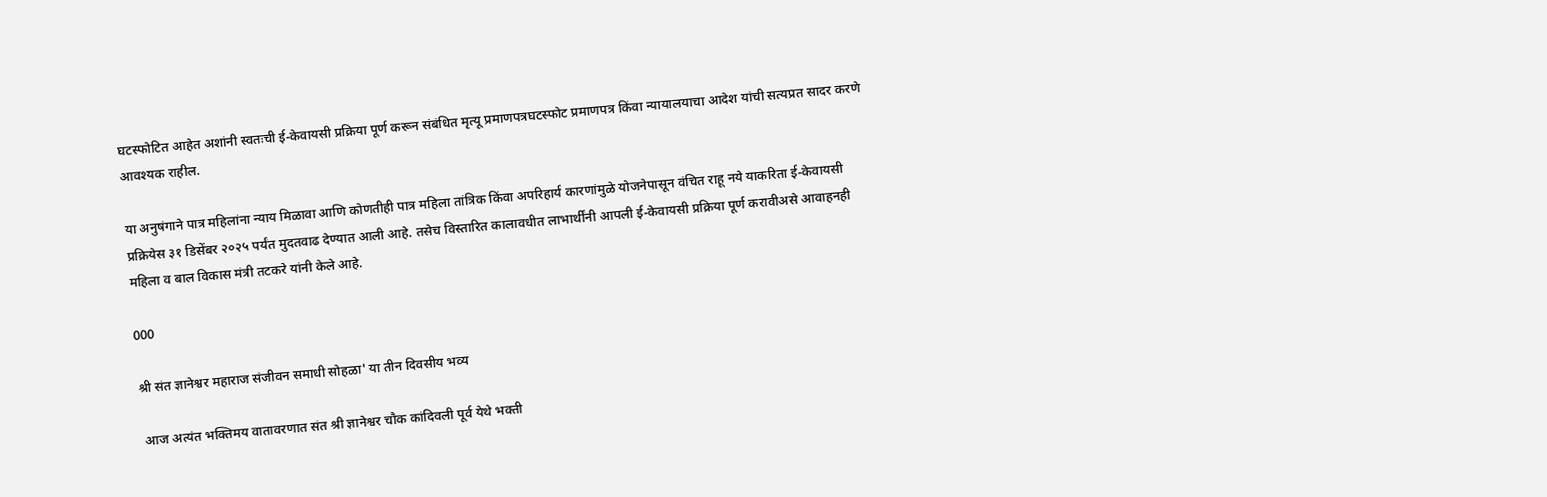घटस्फोटित आहेत अशांनी स्वतःची ई-केवायसी प्रक्रिया पूर्ण करून संबंधित मृत्यू प्रमाणपत्रघटस्फोट प्रमाणपत्र किंवा न्यायालयाचा आदेश यांची सत्यप्रत सादर करणे आवश्यक राहील.

या अनुषंगाने पात्र महिलांना न्याय मिळावा आणि कोणतीही पात्र महिला तांत्रिक किंवा अपरिहार्य कारणांमुळे योजनेपासून वंचित राहू नये याकरिता ई-केवायसी प्रक्रियेस ३१ डिसेंबर २०२५ पर्यंत मुदतवाढ देण्यात आली आहे. तसेच विस्तारित कालावधीत लाभार्थींनी आपली ई-केवायसी प्रक्रिया पूर्ण करावीअसे आवाहनही महिला व बाल विकास मंत्री तटकरे यांनी केले आहे.

000

श्री संत ज्ञानेश्वर महाराज संजीवन समाधी सोहळा' या तीन दिवसीय भव्य

 आज अत्यंत भक्तिमय वातावरणात संत श्री ज्ञानेश्वर चौक कांदिवली पूर्व येथे भक्ती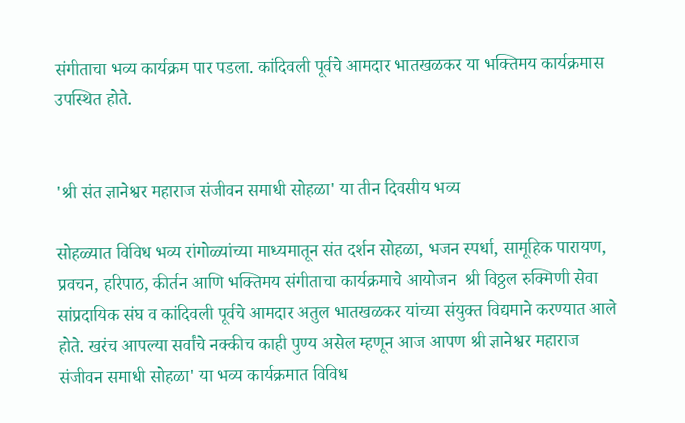संगीताचा भव्य कार्यक्रम पार पडला. कांदिवली पूर्वचे आमदार भातखळकर या भक्तिमय कार्यक्रमास उपस्थित होते.


'श्री संत ज्ञानेश्वर महाराज संजीवन समाधी सोहळा' या तीन दिवसीय भव्य

सोहळ्यात विविध भव्य रांगोळ्यांच्या माध्यमातून संत दर्शन सोहळा, भजन स्पर्धा, सामूहिक पारायण, प्रवचन, हरिपाठ, कीर्तन आणि भक्तिमय संगीताचा कार्यक्रमाचे आयोजन  श्री विठ्ठल रुक्मिणी सेवा सांप्रदायिक संघ व कांदिवली पूर्वचे आमदार अतुल भातखळकर यांच्या संयुक्त विद्यमाने करण्यात आले होते. खरंच आपल्या सर्वांचे नक्कीच काही पुण्य असेल म्हणून आज आपण श्री ज्ञानेश्वर महाराज संजीवन समाधी सोहळा' या भव्य कार्यक्रमात विविध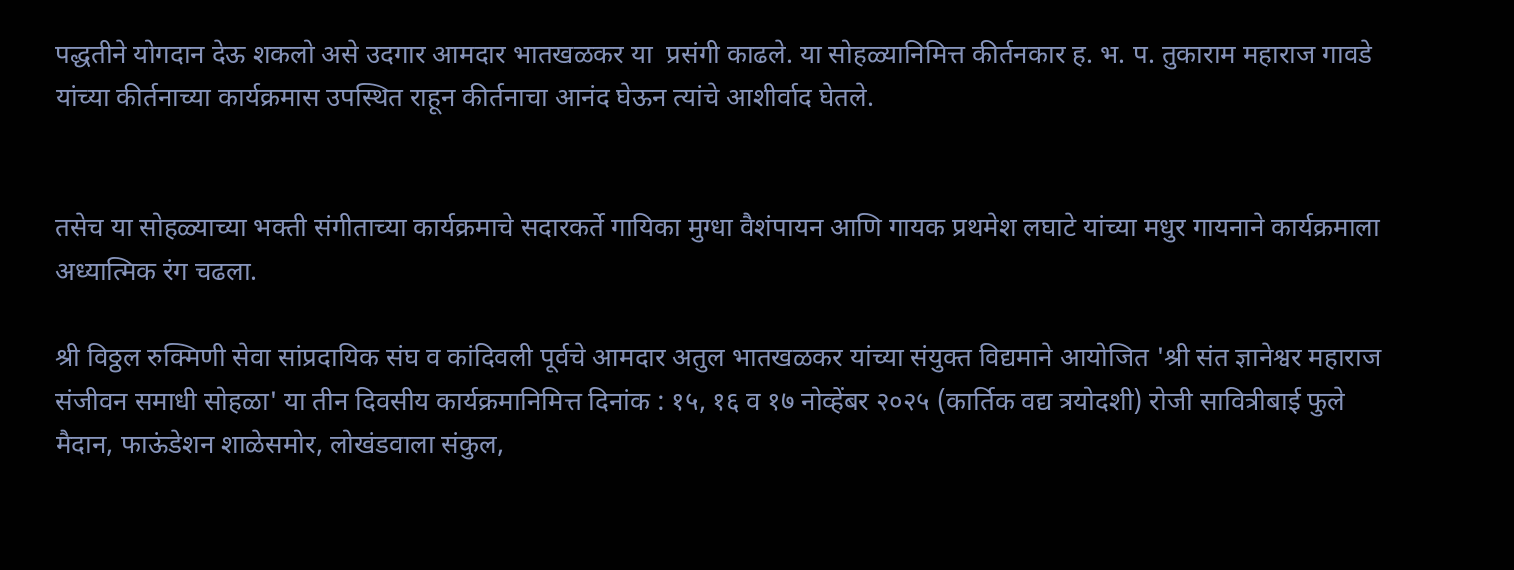पद्धतीने योगदान देऊ शकलो असे उदगार आमदार भातखळकर या  प्रसंगी काढले. या सोहळ्यानिमित्त कीर्तनकार ह. भ. प. तुकाराम महाराज गावडे यांच्या कीर्तनाच्या कार्यक्रमास उपस्थित राहून कीर्तनाचा आनंद घेऊन त्यांचे आशीर्वाद घेतले.


तसेच या सोहळ्याच्या भक्ती संगीताच्या कार्यक्रमाचे सदारकर्ते गायिका मुग्धा वैशंपायन आणि गायक प्रथमेश लघाटे यांच्या मधुर गायनाने कार्यक्रमाला अध्यात्मिक रंग चढला.

श्री विठ्ठल रुक्मिणी सेवा सांप्रदायिक संघ व कांदिवली पूर्वचे आमदार अतुल भातखळकर यांच्या संयुक्त विद्यमाने आयोजित 'श्री संत ज्ञानेश्वर महाराज संजीवन समाधी सोहळा' या तीन दिवसीय कार्यक्रमानिमित्त दिनांक : १५, १६ व १७ नोव्हेंबर २०२५ (कार्तिक वद्य त्रयोदशी) रोजी सावित्रीबाई फुले मैदान, फाऊंडेशन शाळेसमोर, लोखंडवाला संकुल,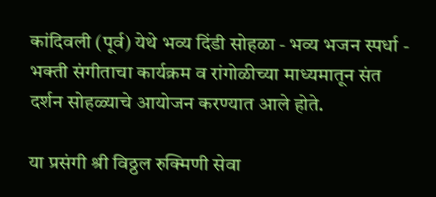कांदिवली (पूर्व) येथे भव्य दिंडी सोहळा - भव्य भजन स्पर्धा - भक्ती संगीताचा कार्यक्रम व रांगोळीच्या माध्यमातून संत दर्शन सोहळ्याचे आयोजन करण्यात आले होते.

या प्रसंगी श्री विठ्ठल रुक्मिणी सेवा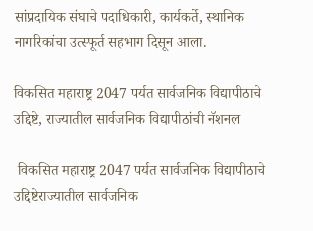सांप्रदायिक संघाचे पदाधिकारी, कार्यकर्ते, स्थानिक नागरिकांचा उत्स्फूर्त सहभाग दिसून आला.

विकसित महाराष्ट्र 2047 पर्यत सार्वजनिक विद्यापीठाचे उद्दिष्टे, राज्यातील सार्वजनिक विद्यापीठांची नॅशनल

 विकसित महाराष्ट्र 2047 पर्यत सार्वजनिक विद्यापीठाचे उद्दिष्टेराज्यातील सार्वजनिक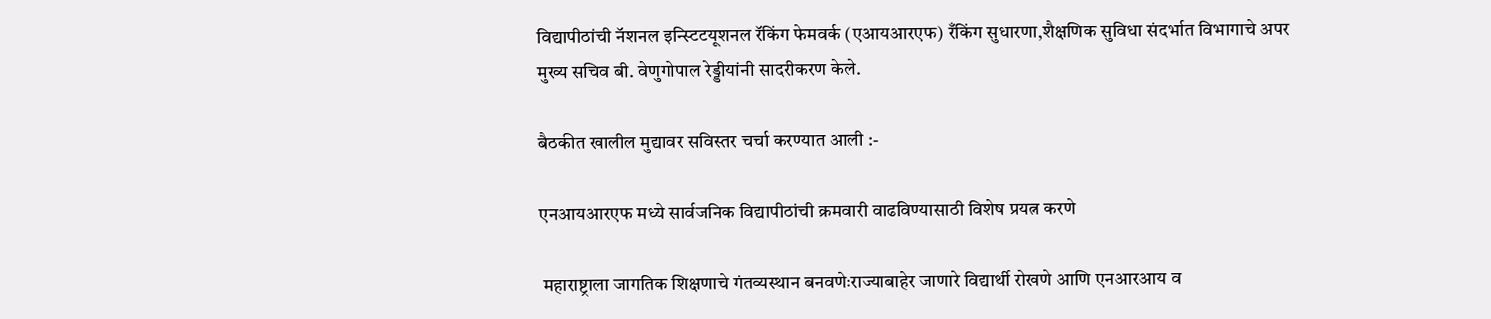विद्यापीठांची नॅशनल इन्स्टिटयूशनल रॅकिंग फेमवर्क (एआयआरएफ) रँकिंग सुधारणा,शैक्षणिक सुविधा संदर्भात विभागाचे अपर मुख्य सचिव बी. वेणुगोपाल रेड्डीयांनी सादरीकरण केले.

बैठकीत खालील मुद्यावर सविस्तर चर्चा करण्यात आली :-

एनआयआरएफ मध्ये सार्वजनिक विद्यापीठांची क्रमवारी वाढविण्यासाठी विशेष प्रयत्न करणे

 महाराष्ट्राला जागतिक शिक्षणाचे गंतव्यस्थान बनवणेःराज्याबाहेर जाणारे विद्यार्थी रोखणे आणि एनआरआय व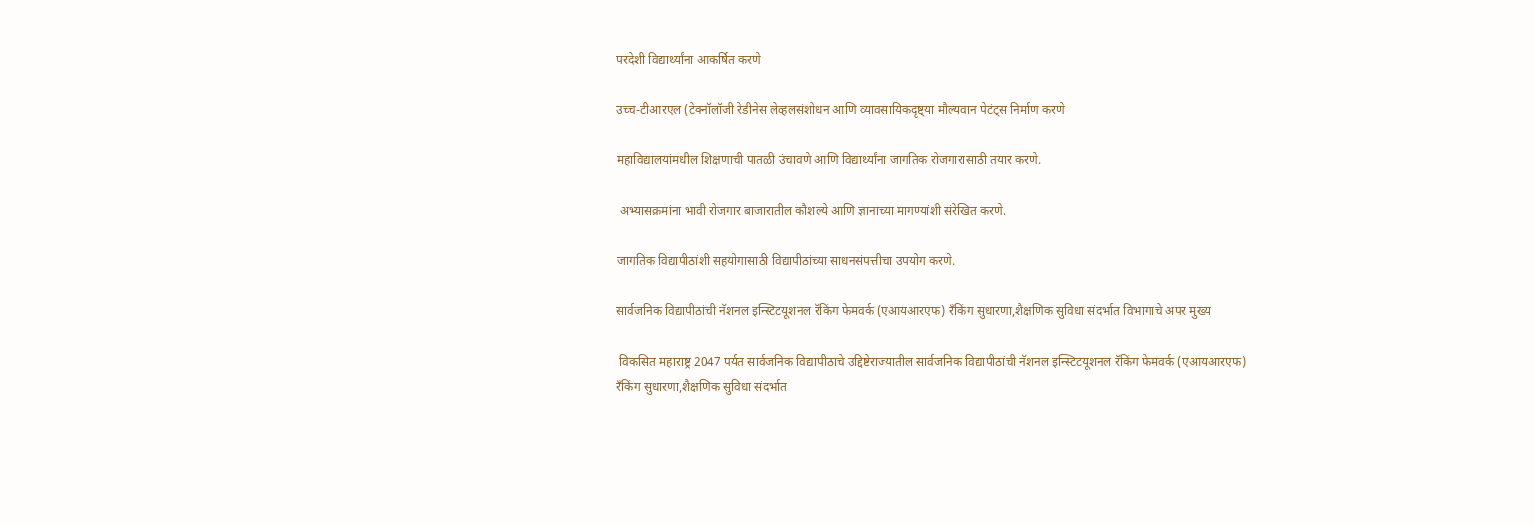परदेशी विद्यार्थ्यांना आकर्षित करणे

उच्च-टीआरएल (टेक्नॉलॉजी रेडीनेस लेव्हलसंशोधन आणि व्यावसायिकदृष्ट्या मौल्यवान पेटंट्स निर्माण करणे

महाविद्यालयांमधील शिक्षणाची पातळी उंचावणे आणि विद्यार्थ्यांना जागतिक रोजगारासाठी तयार करणे.

 अभ्यासक्रमांना भावी रोजगार बाजारातील कौशल्ये आणि ज्ञानाच्या मागण्यांशी संरेखित करणे.

जागतिक विद्यापीठांशी सहयोगासाठी विद्यापीठांच्या साधनसंपत्तीचा उपयोग करणे.

सार्वजनिक विद्यापीठांची नॅशनल इन्स्टिटयूशनल रॅकिंग फेमवर्क (एआयआरएफ) रँकिंग सुधारणा,शैक्षणिक सुविधा संदर्भात विभागाचे अपर मुख्य

 विकसित महाराष्ट्र 2047 पर्यत सार्वजनिक विद्यापीठाचे उद्दिष्टेराज्यातील सार्वजनिक विद्यापीठांची नॅशनल इन्स्टिटयूशनल रॅकिंग फेमवर्क (एआयआरएफ) रँकिंग सुधारणा,शैक्षणिक सुविधा संदर्भात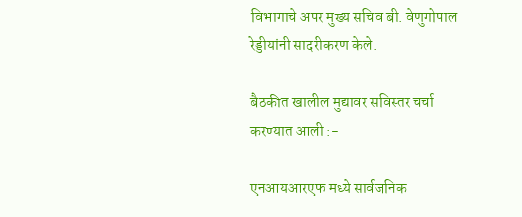विभागाचे अपर मुख्य सचिव बी. वेणुगोपाल रेड्डीयांनी सादरीकरण केले.

बैठकीत खालील मुद्यावर सविस्तर चर्चा करण्यात आली :-

एनआयआरएफ मध्ये सार्वजनिक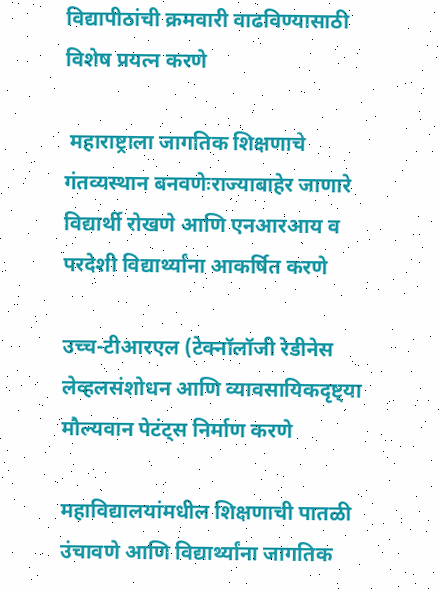विद्यापीठांची क्रमवारी वाढविण्यासाठी विशेष प्रयत्न करणे

 महाराष्ट्राला जागतिक शिक्षणाचे गंतव्यस्थान बनवणेःराज्याबाहेर जाणारे विद्यार्थी रोखणे आणि एनआरआय व परदेशी विद्यार्थ्यांना आकर्षित करणे

उच्च-टीआरएल (टेक्नॉलॉजी रेडीनेस लेव्हलसंशोधन आणि व्यावसायिकदृष्ट्या मौल्यवान पेटंट्स निर्माण करणे

महाविद्यालयांमधील शिक्षणाची पातळी उंचावणे आणि विद्यार्थ्यांना जागतिक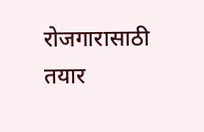रोजगारासाठी तयार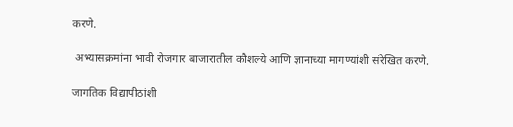करणे.

 अभ्यासक्रमांना भावी रोजगार बाजारातील कौशल्ये आणि ज्ञानाच्या मागण्यांशी संरेखित करणे.

जागतिक विद्यापीठांशी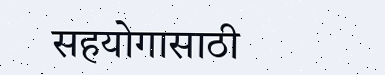सहयोगासाठी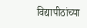विद्यापीठांच्या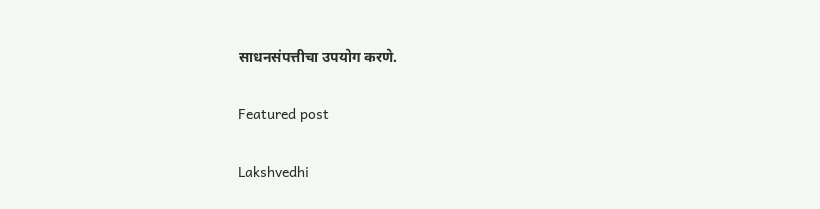साधनसंपत्तीचा उपयोग करणे.

Featured post

Lakshvedhi